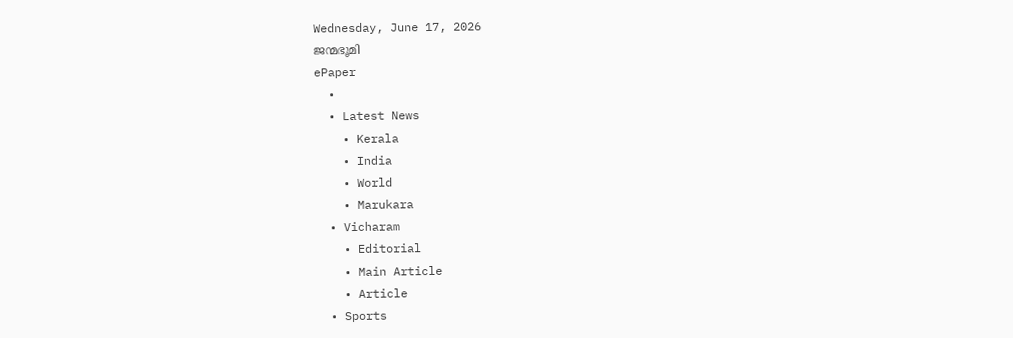Wednesday, June 17, 2026
ജന്മഭൂമി
ePaper
  •
  • Latest News
    • Kerala
    • India
    • World
    • Marukara
  • Vicharam
    • Editorial
    • Main Article
    • Article
  • Sports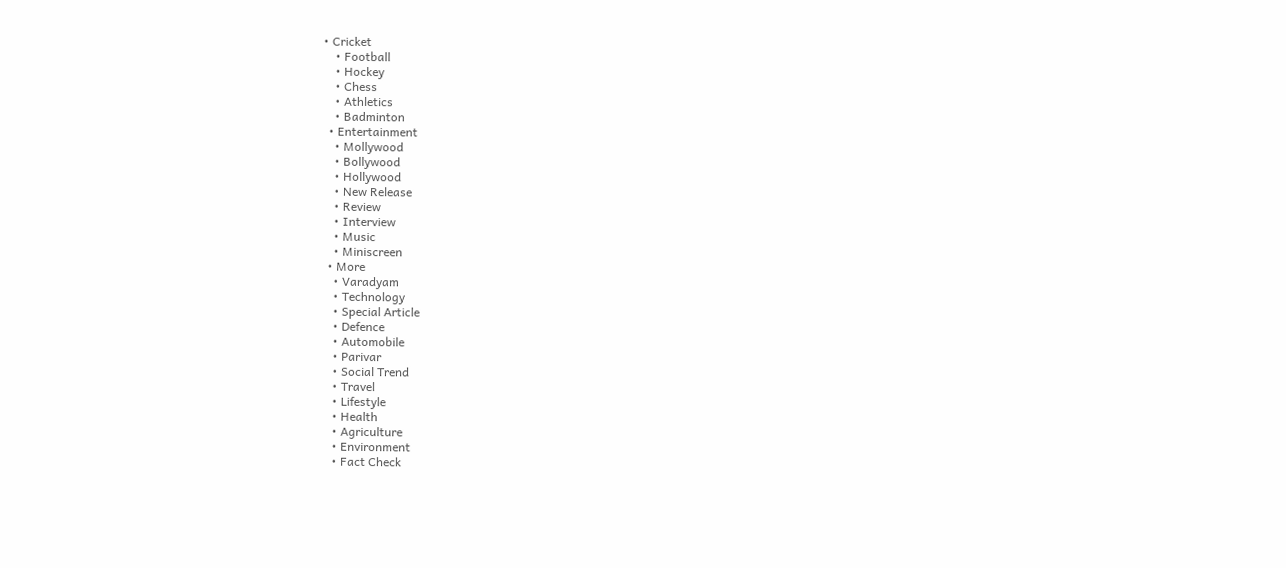• Cricket
    • Football
    • Hockey
    • Chess
    • Athletics
    • Badminton
  • Entertainment
    • Mollywood
    • Bollywood
    • Hollywood
    • New Release
    • Review
    • Interview
    • Music
    • Miniscreen
  • More
    • Varadyam
    • Technology
    • Special Article
    • Defence
    • Automobile
    • Parivar
    • Social Trend
    • Travel
    • Lifestyle
    • Health
    • Agriculture
    • Environment
    • Fact Check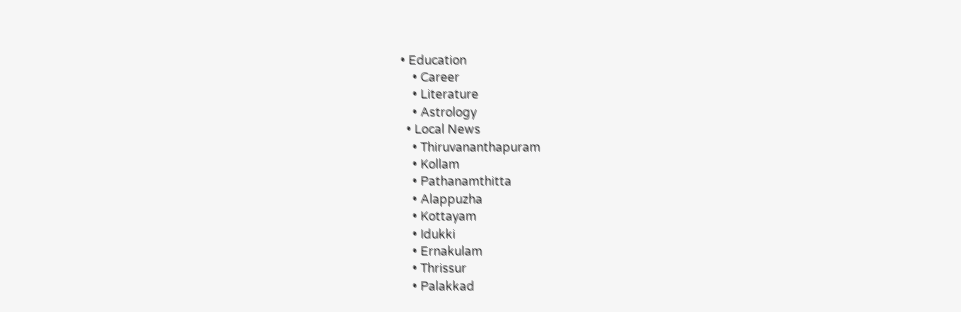• Education
    • Career
    • Literature
    • Astrology
  • Local News
    • Thiruvananthapuram
    • Kollam
    • Pathanamthitta
    • Alappuzha
    • Kottayam
    • Idukki
    • Ernakulam
    • Thrissur
    • Palakkad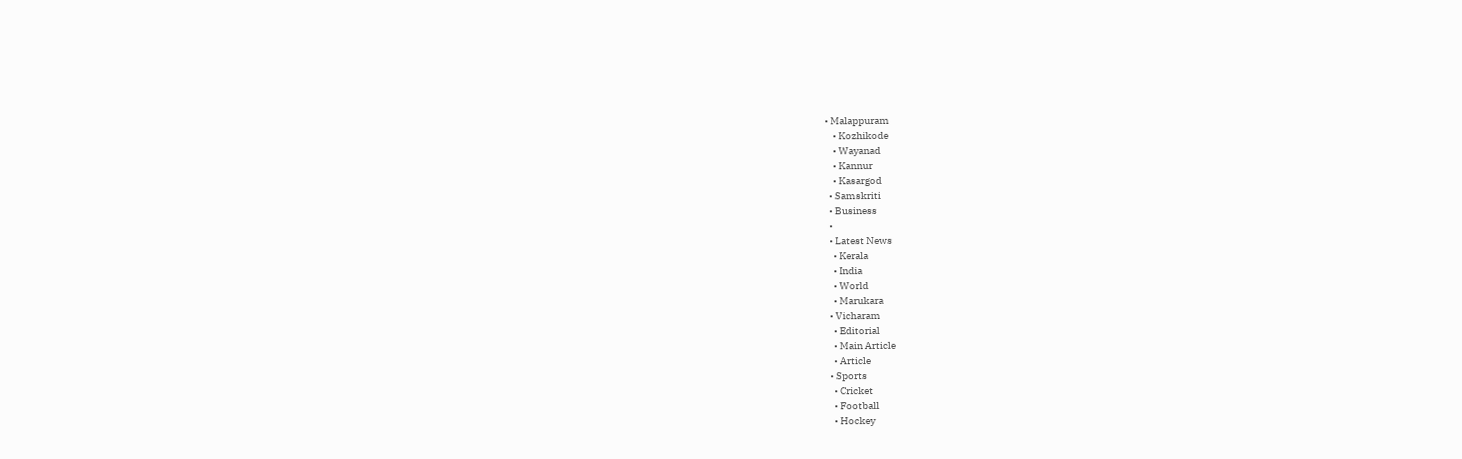• Malappuram
    • Kozhikode
    • Wayanad
    • Kannur
    • Kasargod
  • Samskriti
  • Business
  •
  • Latest News
    • Kerala
    • India
    • World
    • Marukara
  • Vicharam
    • Editorial
    • Main Article
    • Article
  • Sports
    • Cricket
    • Football
    • Hockey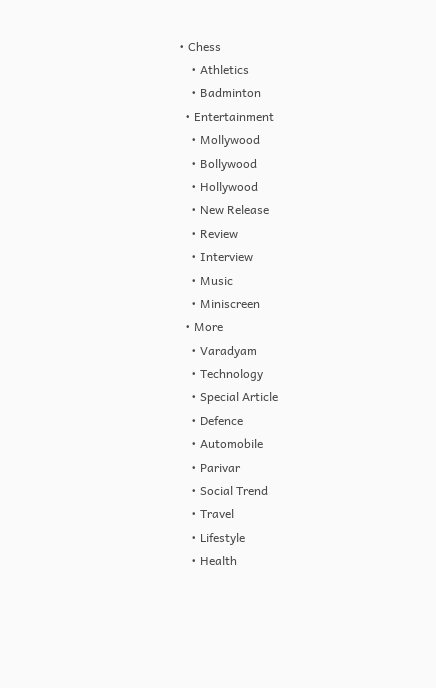• Chess
    • Athletics
    • Badminton
  • Entertainment
    • Mollywood
    • Bollywood
    • Hollywood
    • New Release
    • Review
    • Interview
    • Music
    • Miniscreen
  • More
    • Varadyam
    • Technology
    • Special Article
    • Defence
    • Automobile
    • Parivar
    • Social Trend
    • Travel
    • Lifestyle
    • Health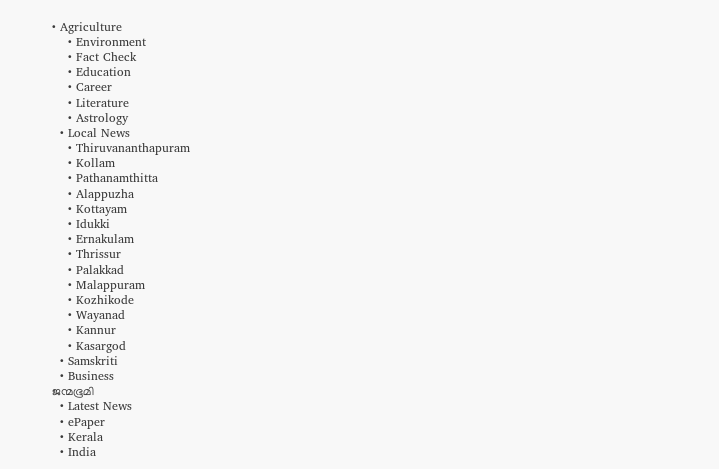• Agriculture
    • Environment
    • Fact Check
    • Education
    • Career
    • Literature
    • Astrology
  • Local News
    • Thiruvananthapuram
    • Kollam
    • Pathanamthitta
    • Alappuzha
    • Kottayam
    • Idukki
    • Ernakulam
    • Thrissur
    • Palakkad
    • Malappuram
    • Kozhikode
    • Wayanad
    • Kannur
    • Kasargod
  • Samskriti
  • Business
ജന്മഭൂമി
  • Latest News
  • ePaper
  • Kerala
  • India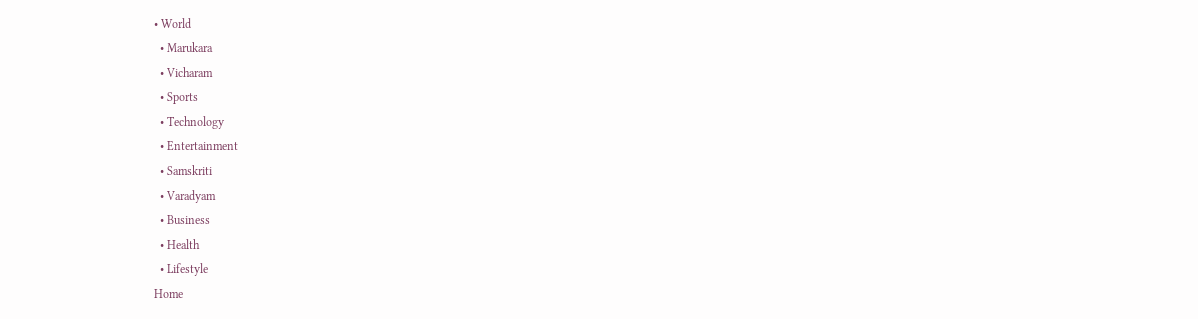• World
  • Marukara
  • Vicharam
  • Sports
  • Technology
  • Entertainment
  • Samskriti
  • Varadyam
  • Business
  • Health
  • Lifestyle
Home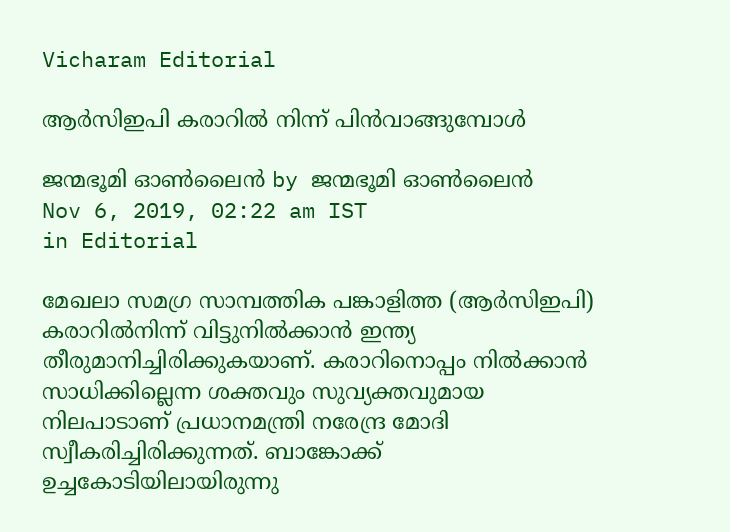Vicharam Editorial

ആര്‍സിഇപി കരാറില്‍ നിന്ന് പിന്‍വാങ്ങുമ്പോള്‍

ജന്മഭൂമി ഓണ്‍ലൈന്‍ by ജന്മഭൂമി ഓണ്‍ലൈന്‍
Nov 6, 2019, 02:22 am IST
in Editorial

മേഖലാ സമഗ്ര സാമ്പത്തിക പങ്കാളിത്ത (ആര്‍സിഇപി) കരാറില്‍നിന്ന് വിട്ടുനില്‍ക്കാന്‍ ഇന്ത്യ തീരുമാനിച്ചിരിക്കുകയാണ്. കരാറിനൊപ്പം നില്‍ക്കാന്‍ സാധിക്കില്ലെന്ന ശക്തവും സുവ്യക്തവുമായ നിലപാടാണ് പ്രധാനമന്ത്രി നരേന്ദ്ര മോദി സ്വീകരിച്ചിരിക്കുന്നത്. ബാങ്കോക്ക് ഉച്ചകോടിയിലായിരുന്നു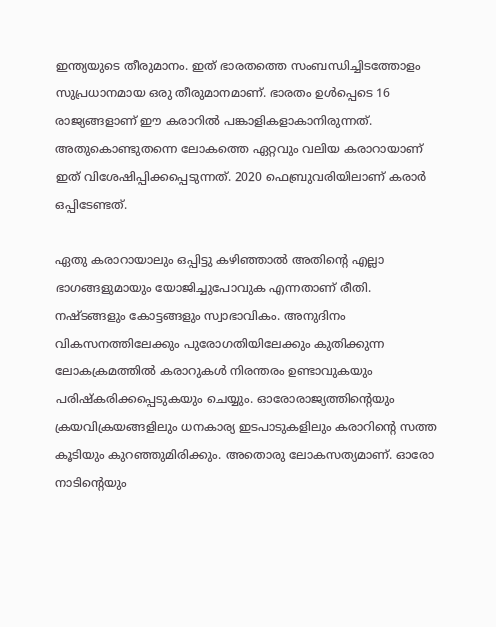ഇന്ത്യയുടെ തീരുമാനം. ഇത് ഭാരതത്തെ സംബന്ധിച്ചിടത്തോളം സുപ്രധാനമായ ഒരു തീരുമാനമാണ്. ഭാരതം ഉള്‍പ്പെടെ 16 രാജ്യങ്ങളാണ് ഈ കരാറില്‍ പങ്കാളികളാകാനിരുന്നത്. അതുകൊണ്ടുതന്നെ ലോകത്തെ ഏറ്റവും വലിയ കരാറായാണ് ഇത് വിശേഷിപ്പിക്കപ്പെടുന്നത്. 2020 ഫെബ്രുവരിയിലാണ് കരാര്‍ ഒപ്പിടേണ്ടത്.

ഏതു കരാറായാലും ഒപ്പിട്ടു കഴിഞ്ഞാല്‍ അതിന്റെ എല്ലാ ഭാഗങ്ങളുമായും യോജിച്ചുപോവുക എന്നതാണ് രീതി. നഷ്ടങ്ങളും കോട്ടങ്ങളും സ്വാഭാവികം. അനുദിനം വികസനത്തിലേക്കും പുരോഗതിയിലേക്കും കുതിക്കുന്ന ലോകക്രമത്തില്‍ കരാറുകള്‍ നിരന്തരം ഉണ്ടാവുകയും പരിഷ്‌കരിക്കപ്പെടുകയും ചെയ്യും. ഓരോരാജ്യത്തിന്റെയും ക്രയവിക്രയങ്ങളിലും ധനകാര്യ ഇടപാടുകളിലും കരാറിന്റെ സത്ത കൂടിയും കുറഞ്ഞുമിരിക്കും. അതൊരു ലോകസത്യമാണ്. ഓരോ നാടിന്റെയും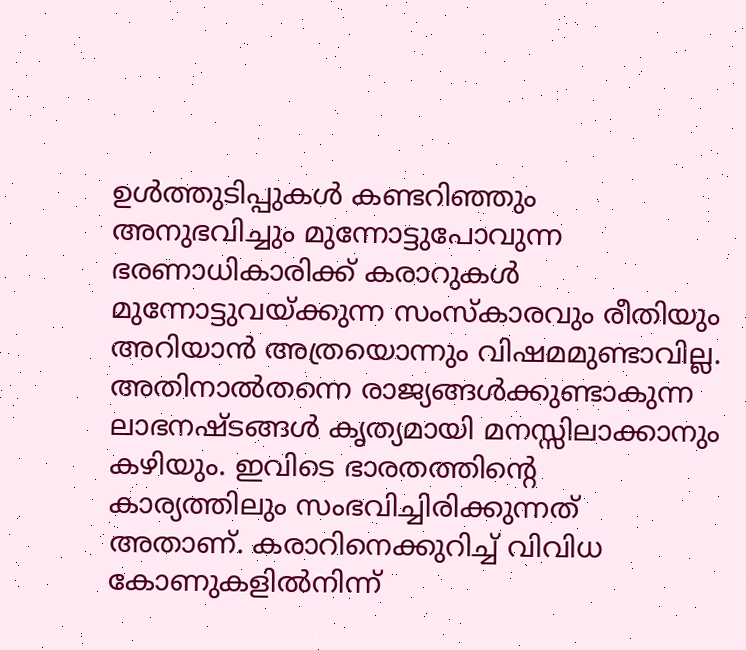ഉള്‍ത്തുടിപ്പുകള്‍ കണ്ടറിഞ്ഞും അനുഭവിച്ചും മുന്നോട്ടുപോവുന്ന ഭരണാധികാരിക്ക് കരാറുകള്‍ മുന്നോട്ടുവയ്‌ക്കുന്ന സംസ്‌കാരവും രീതിയും അറിയാന്‍ അത്രയൊന്നും വിഷമമുണ്ടാവില്ല. അതിനാല്‍തന്നെ രാജ്യങ്ങള്‍ക്കുണ്ടാകുന്ന ലാഭനഷ്ടങ്ങള്‍ കൃത്യമായി മനസ്സിലാക്കാനും കഴിയും. ഇവിടെ ഭാരതത്തിന്റെ കാര്യത്തിലും സംഭവിച്ചിരിക്കുന്നത് അതാണ്. കരാറിനെക്കുറിച്ച് വിവിധ കോണുകളില്‍നിന്ന്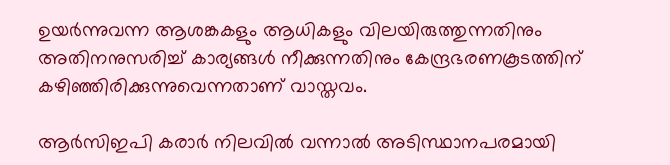ഉയര്‍ന്നുവന്ന ആശങ്കകളും ആധികളും വിലയിരുത്തുന്നതിനും അതിനനുസരിച്ച് കാര്യങ്ങള്‍ നീക്കുന്നതിനും കേന്ദ്രഭരണകൂടത്തിന് കഴിഞ്ഞിരിക്കുന്നുവെന്നതാണ് വാസ്തവം.

ആര്‍സിഇപി കരാര്‍ നിലവില്‍ വന്നാല്‍ അടിസ്ഥാനപരമായി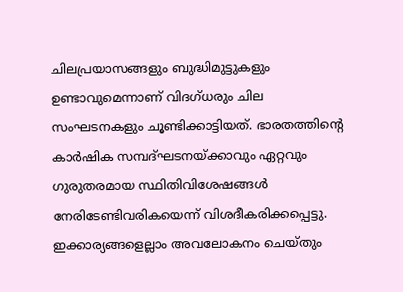ചിലപ്രയാസങ്ങളും ബുദ്ധിമുട്ടുകളും ഉണ്ടാവുമെന്നാണ് വിദഗ്ധരും ചില സംഘടനകളും ചൂണ്ടിക്കാട്ടിയത്. ഭാരതത്തിന്റെ കാര്‍ഷിക സമ്പദ്ഘടനയ്‌ക്കാവും ഏറ്റവും ഗുരുതരമായ സ്ഥിതിവിശേഷങ്ങള്‍ നേരിടേണ്ടിവരികയെന്ന് വിശദീകരിക്കപ്പെട്ടു. ഇക്കാര്യങ്ങളെല്ലാം അവലോകനം ചെയ്തും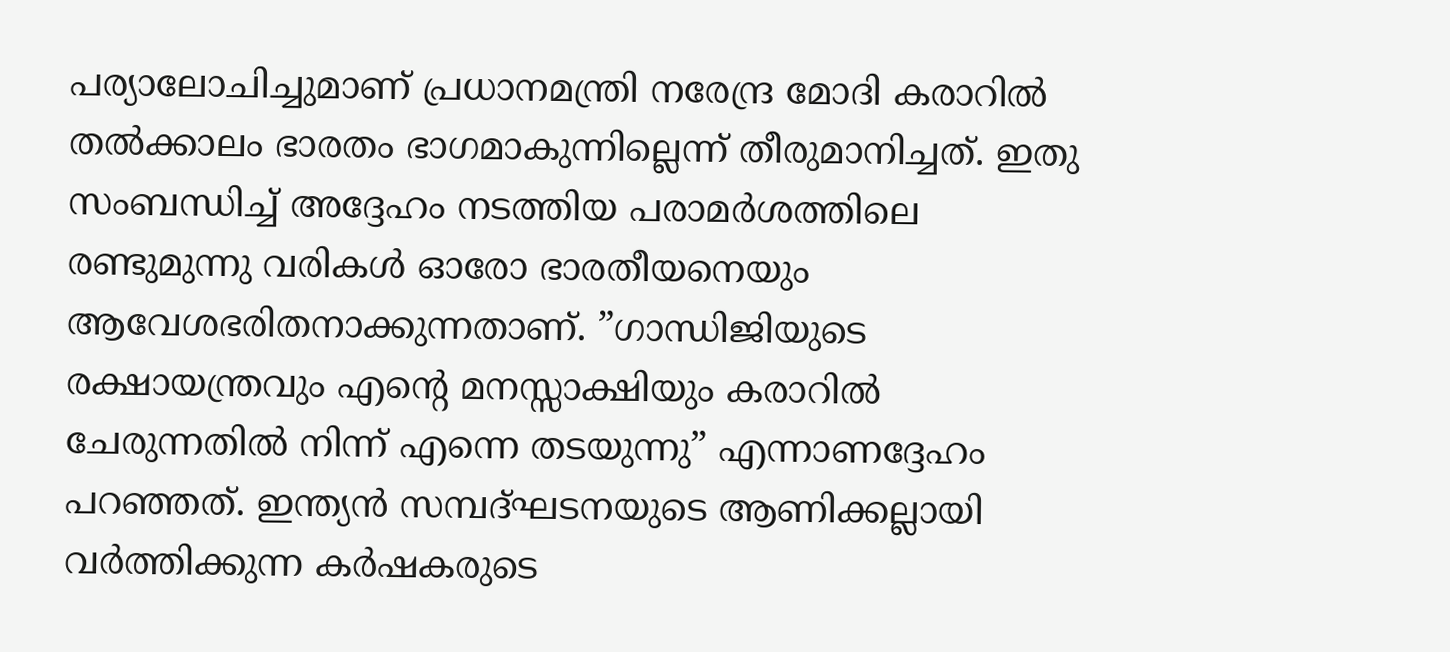പര്യാലോചിച്ചുമാണ് പ്രധാനമന്ത്രി നരേന്ദ്ര മോദി കരാറില്‍ തല്‍ക്കാലം ഭാരതം ഭാഗമാകുന്നില്ലെന്ന് തീരുമാനിച്ചത്. ഇതു സംബന്ധിച്ച് അദ്ദേഹം നടത്തിയ പരാമര്‍ശത്തിലെ രണ്ടുമുന്നു വരികള്‍ ഓരോ ഭാരതീയനെയും ആവേശഭരിതനാക്കുന്നതാണ്. ”ഗാന്ധിജിയുടെ രക്ഷായന്ത്രവും എന്റെ മനസ്സാക്ഷിയും കരാറില്‍ ചേരുന്നതില്‍ നിന്ന് എന്നെ തടയുന്നു” എന്നാണദ്ദേഹം പറഞ്ഞത്. ഇന്ത്യന്‍ സമ്പദ്ഘടനയുടെ ആണിക്കല്ലായി വര്‍ത്തിക്കുന്ന കര്‍ഷകരുടെ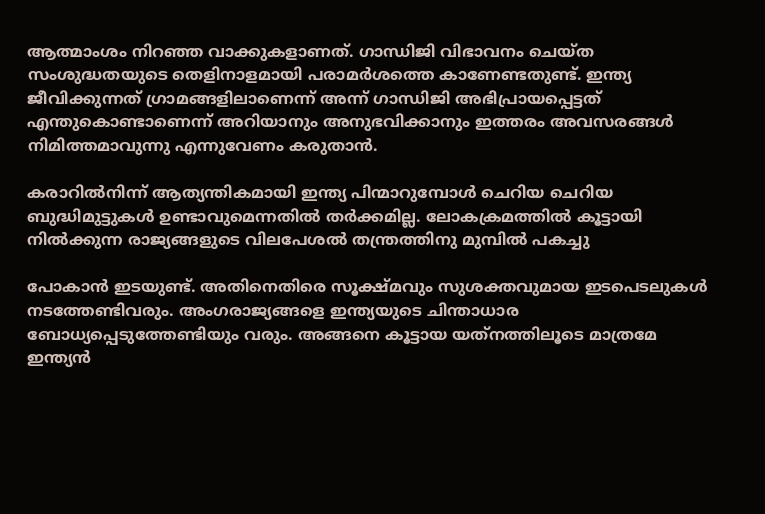ആത്മാംശം നിറഞ്ഞ വാക്കുകളാണത്. ഗാന്ധിജി വിഭാവനം ചെയ്ത സംശുദ്ധതയുടെ തെളിനാളമായി പരാമര്‍ശത്തെ കാണേണ്ടതുണ്ട്. ഇന്ത്യ ജീവിക്കുന്നത് ഗ്രാമങ്ങളിലാണെന്ന് അന്ന് ഗാന്ധിജി അഭിപ്രായപ്പെട്ടത് എന്തുകൊണ്ടാണെന്ന് അറിയാനും അനുഭവിക്കാനും ഇത്തരം അവസരങ്ങള്‍ നിമിത്തമാവുന്നു എന്നുവേണം കരുതാന്‍.

കരാറില്‍നിന്ന് ആത്യന്തികമായി ഇന്ത്യ പിന്മാറുമ്പോള്‍ ചെറിയ ചെറിയ ബുദ്ധിമുട്ടുകള്‍ ഉണ്ടാവുമെന്നതില്‍ തര്‍ക്കമില്ല. ലോകക്രമത്തില്‍ കൂട്ടായി നില്‍ക്കുന്ന രാജ്യങ്ങളുടെ വിലപേശല്‍ തന്ത്രത്തിനു മുമ്പില്‍ പകച്ചു

പോകാന്‍ ഇടയുണ്ട്. അതിനെതിരെ സൂക്ഷ്മവും സുശക്തവുമായ ഇടപെടലുകള്‍ നടത്തേണ്ടിവരും. അംഗരാജ്യങ്ങളെ ഇന്ത്യയുടെ ചിന്താധാര ബോധ്യപ്പെടുത്തേണ്ടിയും വരും. അങ്ങനെ കൂട്ടായ യത്‌നത്തിലൂടെ മാത്രമേ ഇന്ത്യന്‍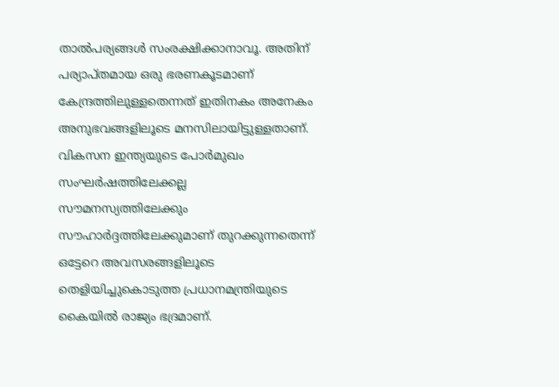താല്‍പര്യങ്ങള്‍ സംരക്ഷിക്കാനാവൂ. അതിന് പര്യാപ്തമായ ഒരു ഭരണകൂടമാണ് കേന്ദ്രത്തിലുള്ളതെന്നത് ഇതിനകം അനേകം അനുഭവങ്ങളിലൂടെ മനസിലായിട്ടുള്ളതാണ്. വികസന ഇന്ത്യയുടെ പോര്‍മുഖം സംഘര്‍ഷത്തിലേക്കല്ല സൗമനസ്യത്തിലേക്കും സൗഹാര്‍ദ്ദത്തിലേക്കുമാണ് തുറക്കുന്നതെന്ന് ഒട്ടേറെ അവസരങ്ങളിലൂടെ തെളിയിച്ചുകൊടുത്ത പ്രധാനമന്ത്രിയുടെ കൈയില്‍ രാജ്യം ഭദ്രമാണ്.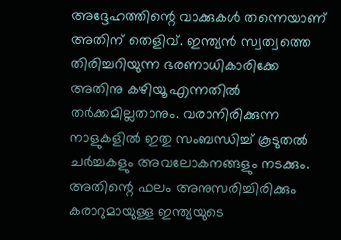അദ്ദേഹത്തിന്റെ വാക്കുകള്‍ തന്നെയാണ് അതിന് തെളിവ്. ഇന്ത്യന്‍ സ്വത്വത്തെ തിരിച്ചറിയുന്ന ഭരണാധികാരിക്കേ അതിനു കഴിയൂ എന്നതില്‍ തര്‍ക്കമില്ലതാനും. വരാനിരിക്കുന്ന നാളുകളില്‍ ഇതു സംബന്ധിച്ച് കൂടുതല്‍ ചര്‍ച്ചകളും അവലോകനങ്ങളും നടക്കും. അതിന്റെ ഫലം അനുസരിച്ചിരിക്കും കരാറുമായുള്ള ഇന്ത്യയുടെ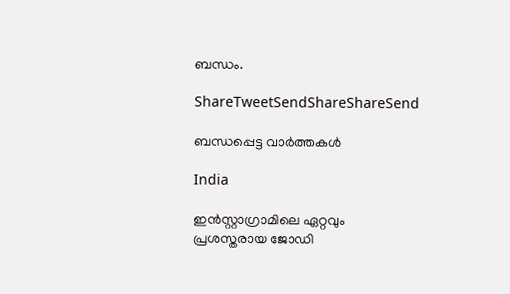ബന്ധം.

ShareTweetSendShareShareSend

ബന്ധപ്പെട്ട വാര്‍ത്തകള്‍

India

ഇൻസ്റ്റാഗ്രാമിലെ ഏറ്റവും പ്രശസ്തരായ ജോഡി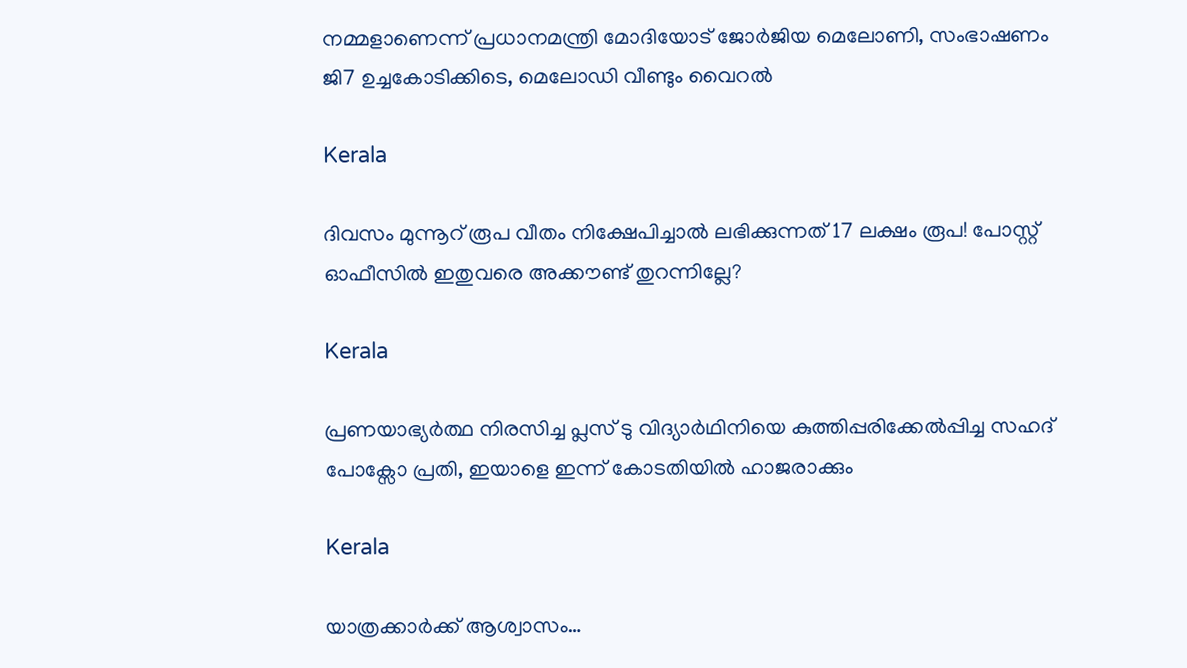നമ്മളാണെന്ന് പ്രധാനമന്ത്രി മോദിയോട് ജോർജിയ മെലോണി, സംഭാഷണം ജി7 ഉച്ചകോടിക്കിടെ, മെലോഡി വീണ്ടും വൈറൽ

Kerala

ദിവസം മുന്നൂറ് രൂപ വീതം നിക്ഷേപിച്ചാൽ ലഭിക്കുന്നത് 17 ലക്ഷം രൂപ! പോസ്റ്റ് ഓഫീസിൽ ഇതുവരെ അക്കൗണ്ട് തുറന്നില്ലേ?

Kerala

പ്രണയാഭ്യർത്ഥ നിരസിച്ച പ്ലസ് ടു വിദ്യാർഥിനിയെ കുത്തിപ്പരിക്കേൽപ്പിച്ച സഹദ് പോക്സോ പ്രതി, ഇയാളെ ഇന്ന് കോടതിയിൽ ഹാജരാക്കും

Kerala

യാത്രക്കാര്‍ക്ക് ആശ്വാസം…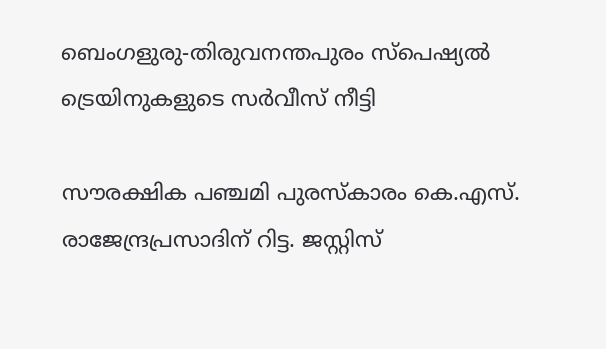ബെംഗളുരു-തിരുവനന്തപുരം സ്പെഷ്യല്‍ ട്രെയിനുകളുടെ സർവീസ് നീട്ടി

സൗരക്ഷിക പഞ്ചമി പുരസ്‌കാരം കെ.എസ്. രാജേന്ദ്രപ്രസാദിന് റിട്ട. ജസ്റ്റിസ്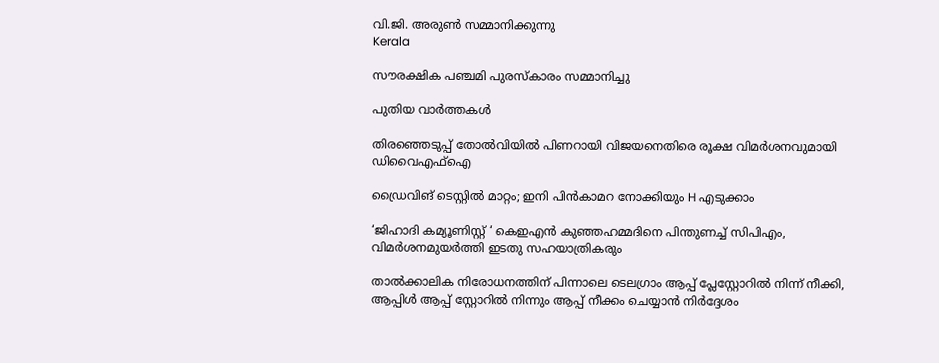വി.ജി. അരുണ്‍ സമ്മാനിക്കുന്നു
Kerala

സൗരക്ഷിക പഞ്ചമി പുരസ്‌കാരം സമ്മാനിച്ചു

പുതിയ വാര്‍ത്തകള്‍

തിരഞ്ഞെടുപ്പ് തോൽവിയിൽ പിണറായി വിജയനെതിരെ രൂക്ഷ വിമർശനവുമായി ഡിവൈഎഫ്ഐ

ഡ്രൈവിങ് ടെസ്റ്റില്‍ മാറ്റം; ഇനി പിന്‍കാമറ നോക്കിയും H എടുക്കാം

‘ജിഹാദി കമ്യൂണിസ്റ്റ് ‘ കെഇഎന്‍ കുഞ്ഞഹമ്മദിനെ പിന്തുണച്ച് സിപിഎം, വിമര്‍ശനമുയര്‍ത്തി ഇടതു സഹയാത്രികരും

താൽക്കാലിക നിരോധനത്തിന് പിന്നാലെ ടെലഗ്രാം ആപ്പ് പ്ലേസ്റ്റോറിൽ നിന്ന് നീക്കി, ആപ്പിൾ ആപ്പ് സ്റ്റോറിൽ നിന്നും ആപ്പ് നീക്കം ചെയ്യാൻ നിർദ്ദേശം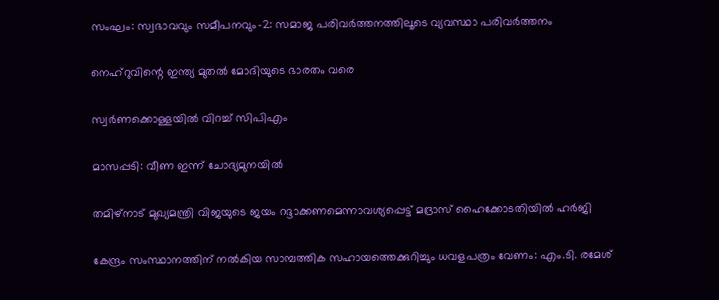സംഘം: സ്വഭാവവും സമീപനവും-2: സമാജ പരിവര്‍ത്തനത്തിലൂടെ വ്യവസ്ഥാ പരിവര്‍ത്തനം

നെഹ്‌റുവിന്റെ ഇന്ത്യ മുതല്‍ മോദിയുടെ ഭാരതം വരെ

സ്വര്‍ണക്കൊള്ളയില്‍ വിറച്ച് സിപിഎം

മാസപ്പടി: വീണ ഇന്ന് ചോദ്യമുനയില്‍

തമിഴ്നാട് മുഖ്യമന്ത്രി വിജയുടെ ജയം റദ്ദാക്കണമെന്നാവശ്യപ്പെട്ട് മദ്രാസ് ഹൈക്കോടതിയിൽ ഹർജി

കേന്ദ്രം സംസ്ഥാനത്തിന് നല്‍കിയ സാമ്പത്തിക സഹായത്തെക്കുറിച്ചും ധവളപത്രം വേണം: എം.ടി. രമേശ്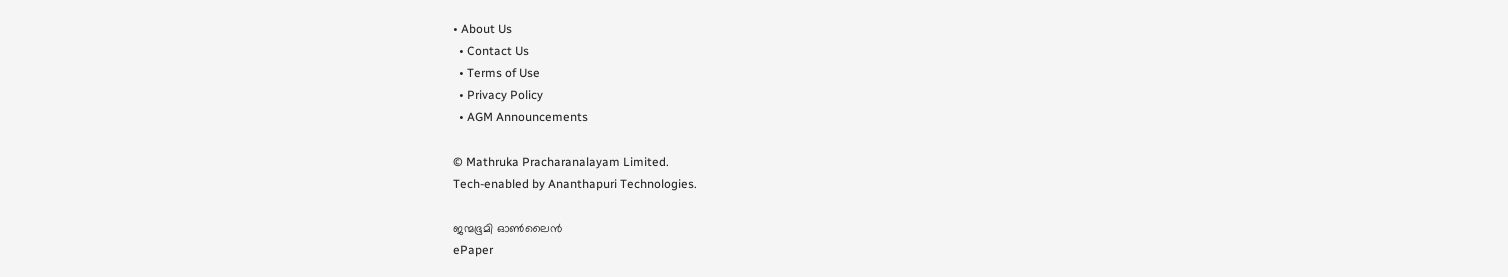• About Us
  • Contact Us
  • Terms of Use
  • Privacy Policy
  • AGM Announcements

© Mathruka Pracharanalayam Limited.
Tech-enabled by Ananthapuri Technologies.

ജന്മഭൂമി ഓണ്‍ലൈന്‍
ePaper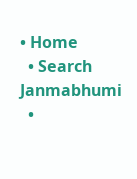• Home
  • Search Janmabhumi
  •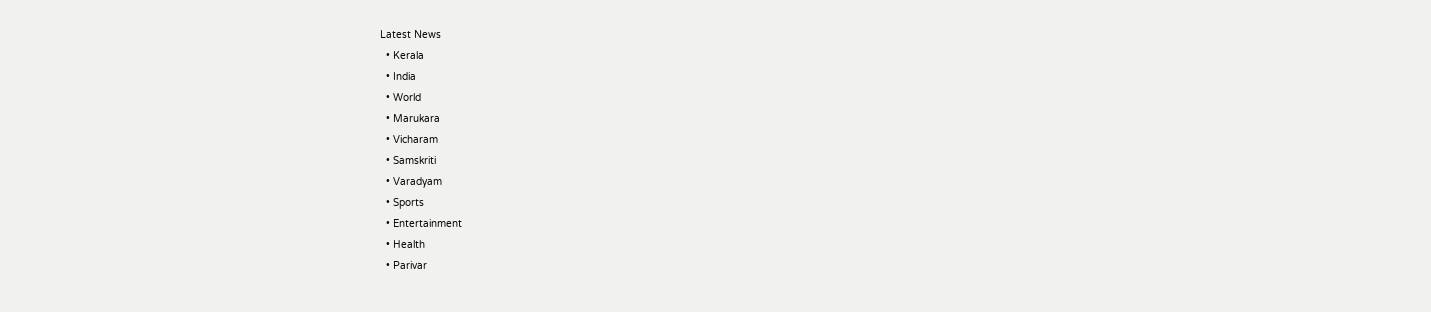Latest News
  • Kerala
  • India
  • World
  • Marukara
  • Vicharam
  • Samskriti
  • Varadyam
  • Sports
  • Entertainment
  • Health
  • Parivar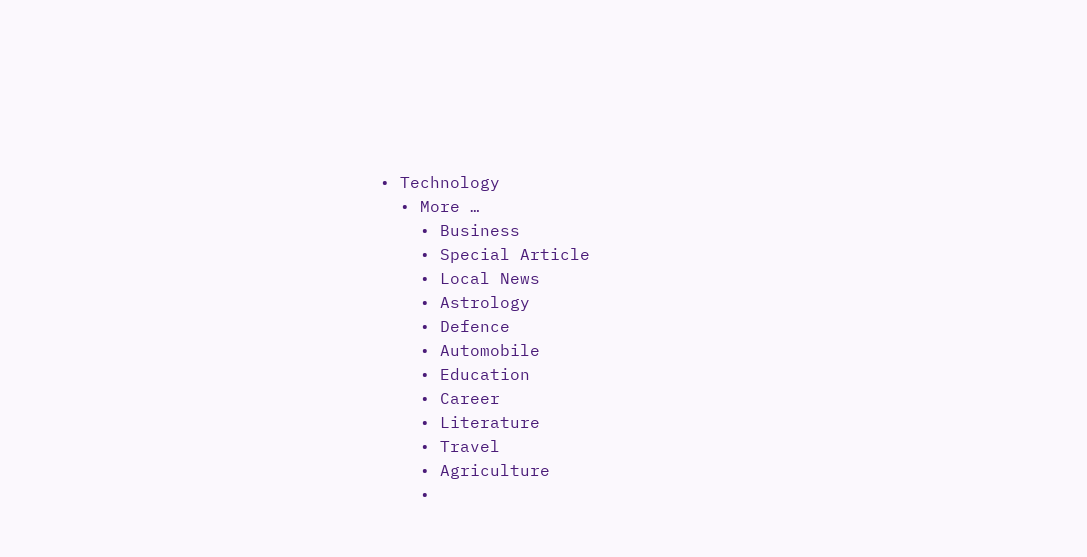• Technology
  • More …
    • Business
    • Special Article
    • Local News
    • Astrology
    • Defence
    • Automobile
    • Education
    • Career
    • Literature
    • Travel
    • Agriculture
    •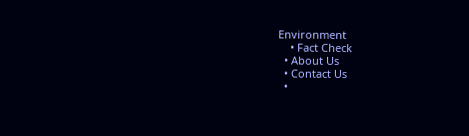Environment
    • Fact Check
  • About Us
  • Contact Us
  •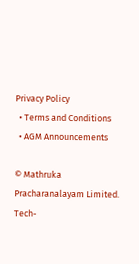Privacy Policy
  • Terms and Conditions
  • AGM Announcements

© Mathruka Pracharanalayam Limited.
Tech-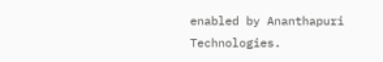enabled by Ananthapuri Technologies.